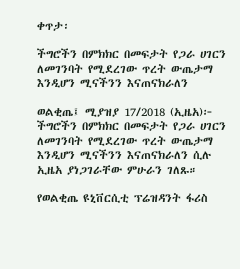ቀጥታ፡

ችግሮችን በምክክር በመፍታት የጋራ ሀገርን ለመገንባት የሚደረገው ጥረት ውጤታማ እንዲሆን ሚናችንን እናጠናክራለን

ወልቂጤ፤ ሚያዝያ 17/2018 (ኢዜአ)፦ ችግሮችን በምክክር በመፍታት የጋራ ሀገርን ለመገንባት የሚደረገው ጥረት ውጤታማ እንዲሆን ሚናችንን እናጠናክራለን ሲሉ ኢዜአ ያነጋገራቸው ምሁራን ገለጹ።

የወልቂጤ ዩኒቨርሲቲ ፕሬዝዳንት ፋሪስ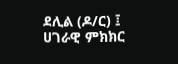ደሊል (ዶ/ር) ፤ ሀገራዊ ምክክር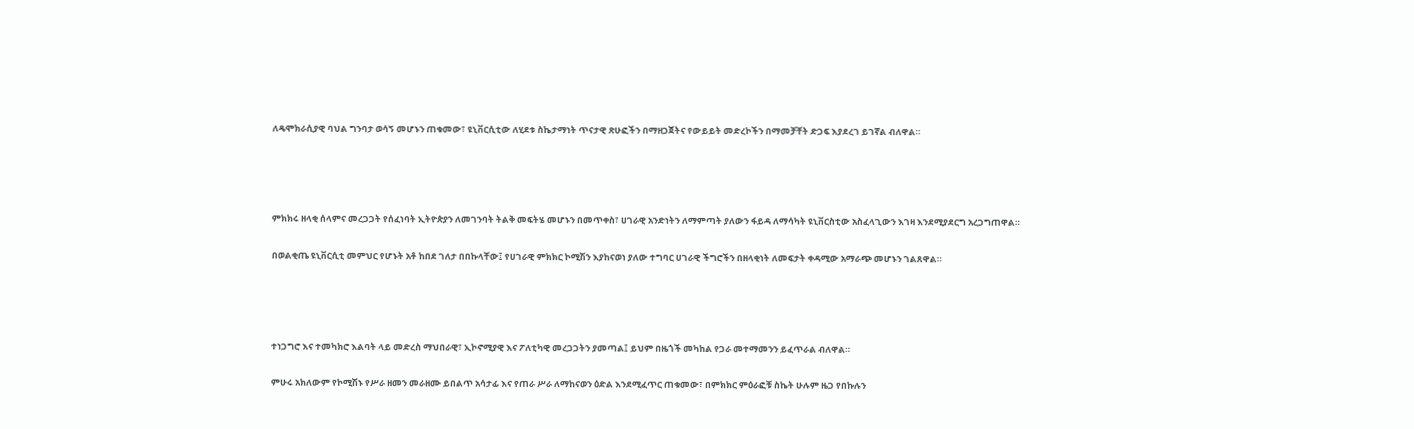ለዴሞክራሲያዊ ባህል ግንባታ ወሳኝ መሆኑን ጠቁመው፣ ዩኒቨርሲቲው ለሂደቱ ስኬታማነት ጥናታዊ ጽሁፎችን በማዘጋጀትና የውይይት መድረኮችን በማመቻቸት ድጋፍ እያደረገ ይገኛል ብለዋል።




ምክክሩ ዘላቂ ሰላምና መረጋጋት የሰፈነባት ኢትዮጵያን ለመገንባት ትልቅ መፍትሄ መሆኑን በመጥቀስ፣ ሀገራዊ አንድነትን ለማምጣት ያለውን ፋይዳ ለማሳካት ዩኒቨርስቲው አስፈላጊውን እገዛ እንደሚያደርግ አረጋግጠዋል።

በወልቂጤ ዩኒቨርሲቲ መምህር የሆኑት አቶ ከበደ ገለታ በበኩላቸው፤ የሀገራዊ ምክክር ኮሚሽን እያከናወነ ያለው ተግባር ሀገራዊ ችግሮችን በዘላቂነት ለመፍታት ቀዳሚው አማራጭ መሆኑን ገልጸዋል።




ተነጋግሮ እና ተመካክሮ እልባት ላይ መድረስ ማህበራዊ፣ ኢኮኖሚያዊ እና ፖለቲካዊ መረጋጋትን ያመጣል፤ ይህም በዜጎች መካከል የጋራ መተማመንን ይፈጥራል ብለዋል።

ምሁሩ አክለውም የኮሚሽኑ የሥራ ዘመን መራዘሙ ይበልጥ አሳታፊ እና የጠራ ሥራ ለማከናወን ዕድል እንደሚፈጥር ጠቁመው፣ በምክክር ምዕራፎቹ ስኬት ሁሉም ዜጋ የበኩሉን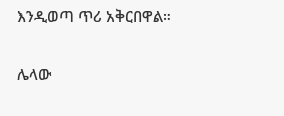እንዲወጣ ጥሪ አቅርበዋል።

ሌላው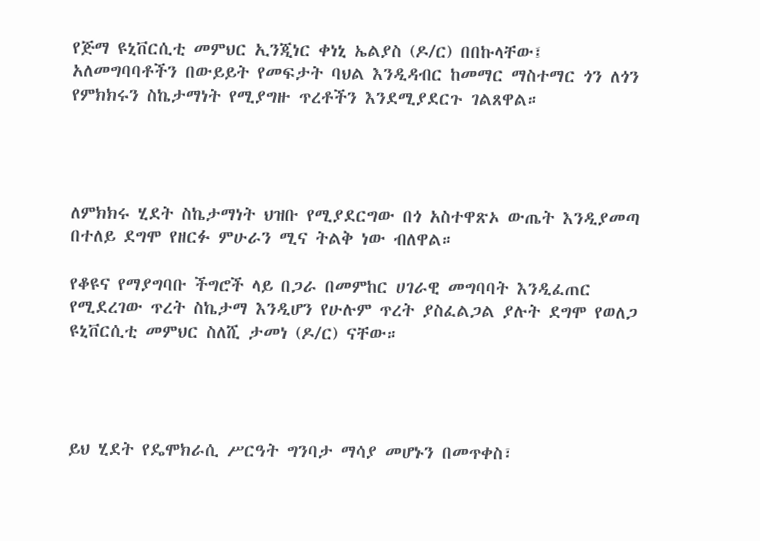የጅማ ዩኒቨርሲቲ መምህር ኢንጂነር ቀነኒ ኤልያስ (ዶ/ር) በበኩላቸው፤ አለመግባባቶችን በውይይት የመፍታት ባህል እንዲዳብር ከመማር ማስተማር ጎን ለጎን የምክክሩን ስኬታማነት የሚያግዙ ጥረቶችን እንደሚያደርጉ ገልጸዋል።




ለምክክሩ ሂደት ስኬታማነት ህዝቡ የሚያደርግው በጎ አስተዋጽኦ ውጤት እንዲያመጣ በተለይ ደግሞ የዘርፉ ምሁራን ሚና ትልቅ ነው ብለዋል።

የቆዩና የማያግባቡ ችግሮች ላይ በጋራ በመምከር ሀገራዊ መግባባት እንዲፈጠር የሚደረገው ጥረት ስኬታማ እንዲሆን የሁሉም ጥረት ያስፈልጋል ያሉት ደግሞ የወለጋ ዩኒቨርሲቲ መምህር ስለሺ ታመነ (ዶ/ር) ናቸው።




ይህ ሂደት የዴሞክራሲ ሥርዓት ግንባታ ማሳያ መሆኑን በመጥቀስ፣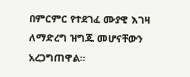በምርምር የተደገፈ ሙያዊ እገዛ ለማድረግ ዝግጁ መሆናቸውን አረጋግጠዋል።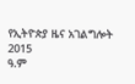የኢትዮጵያ ዜና አገልግሎት
2015
ዓ.ም